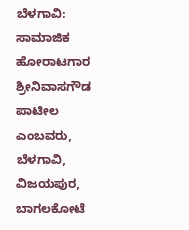ಬೆಳಗಾವಿ: ಸಾಮಾಜಿಕ ಹೋರಾಟಗಾರ ಶ್ರೀನಿವಾಸಗೌಡ ಪಾಟೀಲ ಎಂಬವರು, ಬೆಳಗಾವಿ, ವಿಜಯಪುರ, ಬಾಗಲಕೋಟೆ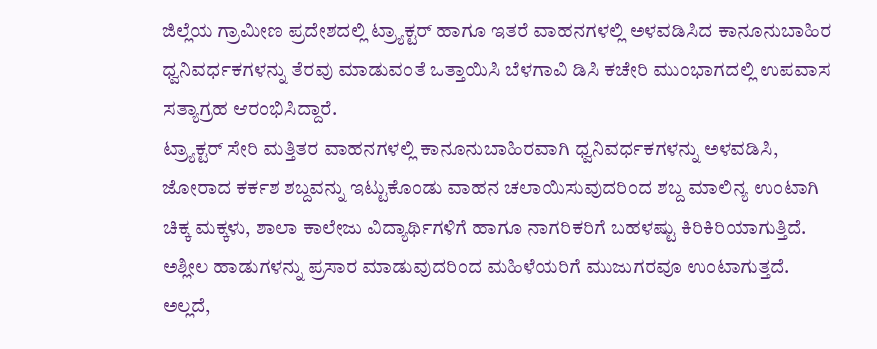ಜಿಲ್ಲೆಯ ಗ್ರಾಮೀಣ ಪ್ರದೇಶದಲ್ಲಿ ಟ್ರ್ಯಾಕ್ಟರ್ ಹಾಗೂ ಇತರೆ ವಾಹನಗಳಲ್ಲಿ ಅಳವಡಿಸಿದ ಕಾನೂನುಬಾಹಿರ ಧ್ವನಿವರ್ಧಕಗಳನ್ನು ತೆರವು ಮಾಡುವಂತೆ ಒತ್ತಾಯಿಸಿ ಬೆಳಗಾವಿ ಡಿಸಿ ಕಚೇರಿ ಮುಂಭಾಗದಲ್ಲಿ ಉಪವಾಸ ಸತ್ಯಾಗ್ರಹ ಆರಂಭಿಸಿದ್ದಾರೆ.
ಟ್ರ್ಯಾಕ್ಟರ್ ಸೇರಿ ಮತ್ತಿತರ ವಾಹನಗಳಲ್ಲಿ ಕಾನೂನುಬಾಹಿರವಾಗಿ ಧ್ವನಿವರ್ಧಕಗಳನ್ನು ಅಳವಡಿಸಿ, ಜೋರಾದ ಕರ್ಕಶ ಶಬ್ದವನ್ನು ಇಟ್ಟುಕೊಂಡು ವಾಹನ ಚಲಾಯಿಸುವುದರಿಂದ ಶಬ್ದ ಮಾಲಿನ್ಯ ಉಂಟಾಗಿ ಚಿಕ್ಕ ಮಕ್ಕಳು, ಶಾಲಾ ಕಾಲೇಜು ವಿದ್ಯಾರ್ಥಿಗಳಿಗೆ ಹಾಗೂ ನಾಗರಿಕರಿಗೆ ಬಹಳಷ್ಟು ಕಿರಿಕಿರಿಯಾಗುತ್ತಿದೆ. ಅಶ್ಲೀಲ ಹಾಡುಗಳನ್ನು ಪ್ರಸಾರ ಮಾಡುವುದರಿಂದ ಮಹಿಳೆಯರಿಗೆ ಮುಜುಗರವೂ ಉಂಟಾಗುತ್ತದೆ.
ಅಲ್ಲದೆ,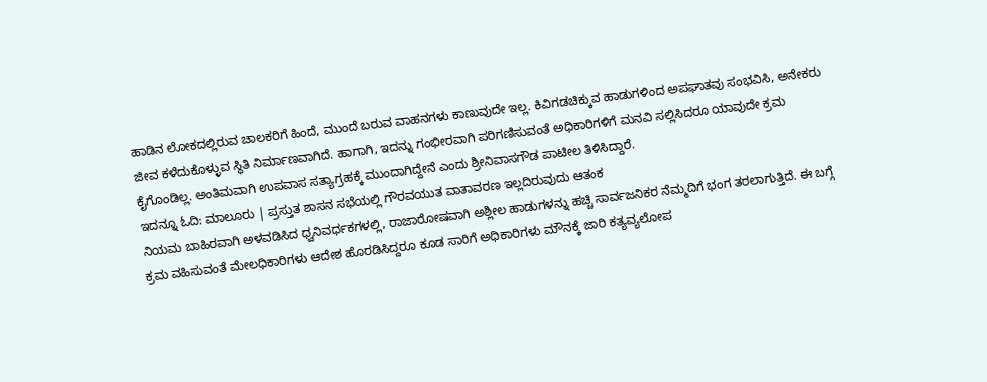ಹಾಡಿನ ಲೋಕದಲ್ಲಿರುವ ಚಾಲಕರಿಗೆ ಹಿಂದೆ, ಮುಂದೆ ಬರುವ ವಾಹನಗಳು ಕಾಣುವುದೇ ಇಲ್ಲ. ಕಿವಿಗಡಚಿಕ್ಕುವ ಹಾಡುಗಳಿಂದ ಅಪಘಾತವು ಸಂಭವಿಸಿ, ಅನೇಕರು ಜೀವ ಕಳೆದುಕೊಳ್ಳುವ ಸ್ಥಿತಿ ನಿರ್ಮಾಣವಾಗಿದೆ. ಹಾಗಾಗಿ, ಇದನ್ನು ಗಂಭೀರವಾಗಿ ಪರಿಗಣಿಸುವಂತೆ ಅಧಿಕಾರಿಗಳಿಗೆ ಮನವಿ ಸಲ್ಲಿಸಿದರೂ ಯಾವುದೇ ಕ್ರಮ ಕೈಗೊಂಡಿಲ್ಲ. ಅಂತಿಮವಾಗಿ ಉಪವಾಸ ಸತ್ಯಾಗ್ರಹಕ್ಕೆ ಮುಂದಾಗಿದ್ದೇನೆ ಎಂದು ಶ್ರೀನಿವಾಸಗೌಡ ಪಾಟೀಲ ತಿಳಿಸಿದ್ದಾರೆ.
ಇದನ್ನೂ ಓದಿ: ಮಾಲೂರು | ಪ್ರಸ್ತುತ ಶಾಸನ ಸಭೆಯಲ್ಲಿ ಗೌರವಯುತ ವಾತಾವರಣ ಇಲ್ಲದಿರುವುದು ಆತಂಕ
ನಿಯಮ ಬಾಹಿರವಾಗಿ ಅಳವಡಿಸಿದ ಧ್ವನಿವರ್ಧಕಗಳಲ್ಲಿ, ರಾಜಾರೋಷವಾಗಿ ಅಶ್ಲೀಲ ಹಾಡುಗಳನ್ನು ಹಚ್ಚಿ ಸಾರ್ವಜನಿಕರ ನೆಮ್ಮದಿಗೆ ಭಂಗ ತರಲಾಗುತ್ತಿದೆ. ಈ ಬಗ್ಗೆ ಕ್ರಮ ವಹಿಸುವಂತೆ ಮೇಲಧಿಕಾರಿಗಳು ಆದೇಶ ಹೊರಡಿಸಿದ್ದರೂ ಕೂಡ ಸಾರಿಗೆ ಅಧಿಕಾರಿಗಳು ಮೌನಕ್ಕೆ ಜಾರಿ ಕತ್ಯವ್ಯಲೋಪ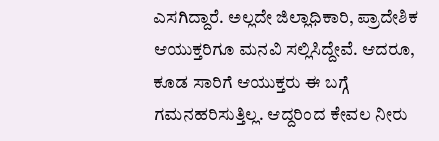ಎಸಗಿದ್ದಾರೆ. ಅಲ್ಲದೇ ಜಿಲ್ಲಾಧಿಕಾರಿ, ಪ್ರಾದೇಶಿಕ ಆಯುಕ್ತರಿಗೂ ಮನವಿ ಸಲ್ಲಿಸಿದ್ದೇವೆ. ಆದರೂ, ಕೂಡ ಸಾರಿಗೆ ಆಯುಕ್ತರು ಈ ಬಗ್ಗೆ ಗಮನಹರಿಸುತ್ತಿಲ್ಲ. ಆದ್ದರಿಂದ ಕೇವಲ ನೀರು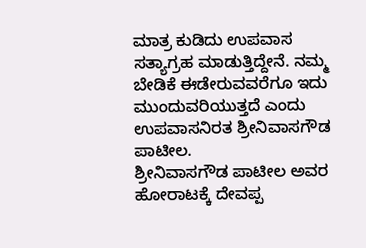ಮಾತ್ರ ಕುಡಿದು ಉಪವಾಸ ಸತ್ಯಾಗ್ರಹ ಮಾಡುತ್ತಿದ್ದೇನೆ. ನಮ್ಮ ಬೇಡಿಕೆ ಈಡೇರುವವರೆಗೂ ಇದು ಮುಂದುವರಿಯುತ್ತದೆ ಎಂದು ಉಪವಾಸನಿರತ ಶ್ರೀನಿವಾಸಗೌಡ ಪಾಟೀಲ.
ಶ್ರೀನಿವಾಸಗೌಡ ಪಾಟೀಲ ಅವರ ಹೋರಾಟಕ್ಕೆ ದೇವಪ್ಪ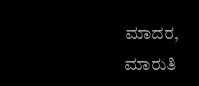ಮಾದರ, ಮಾರುತಿ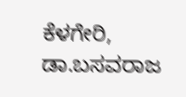ಕೆಳಗೇರಿ, ಡಾ.ಬಸವರಾಜ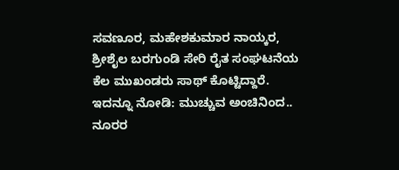ಸವಣೂರ, ಮಹೇಶಕುಮಾರ ನಾಯ್ಕರ, ಶ್ರೀಶೈಲ ಬರಗುಂಡಿ ಸೇರಿ ರೈತ ಸಂಘಟನೆಯ ಕೆಲ ಮುಖಂಡರು ಸಾಥ್ ಕೊಟ್ಟಿದ್ದಾರೆ.
ಇದನ್ನೂ ನೋಡಿ: ಮುಚ್ಚುವ ಅಂಚಿನಿಂದ.. ನೂರರ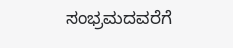ಸಂಭ್ರಮದವರೆಗೆ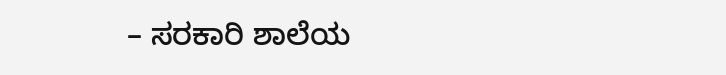– ಸರಕಾರಿ ಶಾಲೆಯ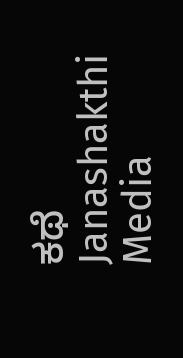ಕಥೆ Janashakthi Media